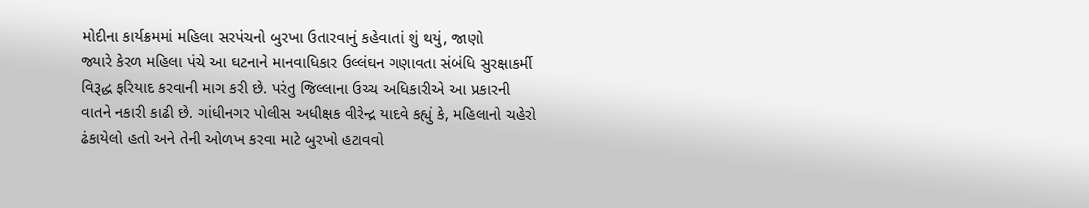મોદીના કાર્યક્રમમાં મહિલા સરપંચનો બુરખા ઉતારવાનું કહેવાતાં શું થયું, જાણો
જ્યારે કેરળ મહિલા પંચે આ ઘટનાને માનવાધિકાર ઉલ્લંઘન ગણાવતા સંબંધિ સુરક્ષાકર્મી વિરૂદ્ધ ફરિયાદ કરવાની માગ કરી છે. પરંતુ જિલ્લાના ઉચ્ચ અધિકારીએ આ પ્રકારની વાતને નકારી કાઢી છે. ગાંધીનગર પોલીસ અધીક્ષક વીરેન્દ્ર યાદવે કહ્યું કે, મહિલાનો ચહેરો ઢંકાયેલો હતો અને તેની ઓળખ કરવા માટે બુરખો હટાવવો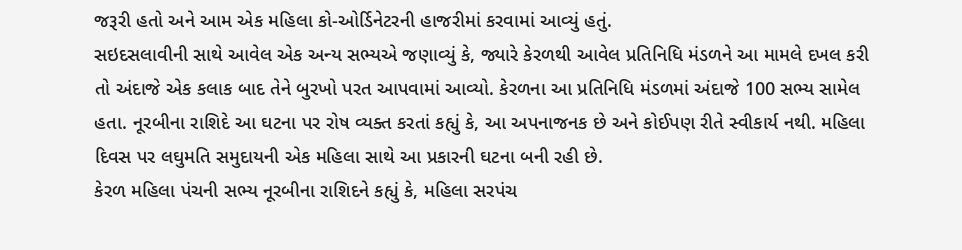જરૂરી હતો અને આમ એક મહિલા કો-ઓર્ડિનેટરની હાજરીમાં કરવામાં આવ્યું હતું.
સઇદસલાવીની સાથે આવેલ એક અન્ય સભ્યએ જણાવ્યું કે, જ્યારે કેરળથી આવેલ પ્રતિનિધિ મંડળને આ મામલે દખલ કરી તો અંદાજે એક કલાક બાદ તેને બુરખો પરત આપવામાં આવ્યો. કેરળના આ પ્રતિનિધિ મંડળમાં અંદાજે 100 સભ્ય સામેલ હતા. નૂરબીના રાશિદે આ ઘટના પર રોષ વ્યક્ત કરતાં કહ્યું કે, આ અપનાજનક છે અને કોઈપણ રીતે સ્વીકાર્ય નથી. મહિલા દિવસ પર લઘુમતિ સમુદાયની એક મહિલા સાથે આ પ્રકારની ઘટના બની રહી છે.
કેરળ મહિલા પંચની સભ્ય નૂરબીના રાશિદને કહ્યું કે, મહિલા સરપંચ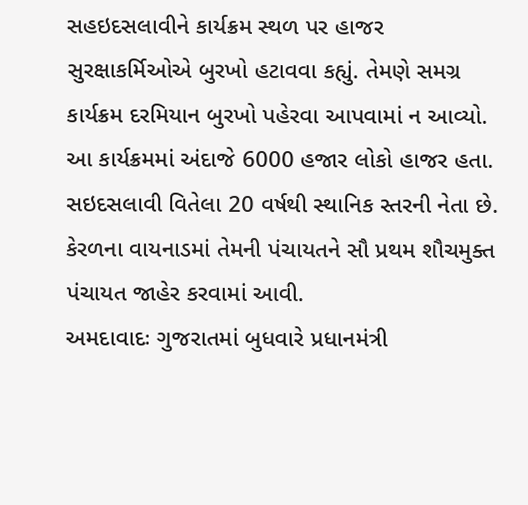સહઇદસલાવીને કાર્યક્રમ સ્થળ પર હાજર સુરક્ષાકર્મિઓએ બુરખો હટાવવા કહ્યું. તેમણે સમગ્ર કાર્યક્રમ દરમિયાન બુરખો પહેરવા આપવામાં ન આવ્યો. આ કાર્યક્રમમાં અંદાજે 6000 હજાર લોકો હાજર હતા. સઇદસલાવી વિતેલા 20 વર્ષથી સ્થાનિક સ્તરની નેતા છે. કેરળના વાયનાડમાં તેમની પંચાયતને સૌ પ્રથમ શૌચમુક્ત પંચાયત જાહેર કરવામાં આવી.
અમદાવાદઃ ગુજરાતમાં બુધવારે પ્રધાનમંત્રી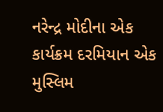નરેન્દ્ર મોદીના એક કાર્યક્રમ દરમિયાન એક મુસ્લિમ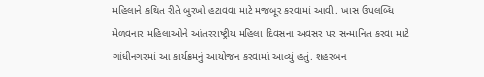મહિલાને કથિત રીતે બુરખો હટાવવા માટે મજબૂર કરવામાં આવી. ખાસ ઉપલબ્ધિ મેળવનાર મહિલાઓને આંતરરાષ્ટ્રીય મહિલા દિવસના અવસર પર સન્માનિત કરવા માટે ગાંધીનગરમાં આ કાર્યક્રમનું આયોજન કરવામાં આવ્યું હતું. શહરબન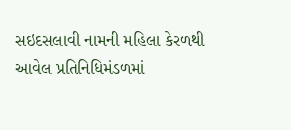સઇદસલાવી નામની મહિલા કેરળથી આવેલ પ્રતિનિધિમંડળમાં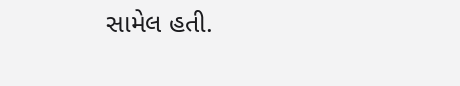સામેલ હતી.